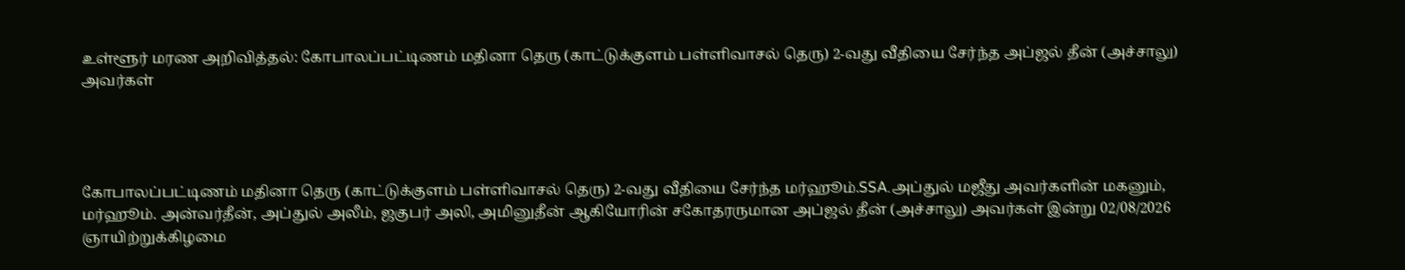உள்ளூர் மரண அறிவித்தல்: கோபாலப்பட்டிணம் மதினா தெரு (காட்டுக்குளம் பள்ளிவாசல் தெரு) 2-வது வீதியை சேர்ந்த அப்ஜல் தீன் (அச்சாலு) அவர்கள்




கோபாலப்பட்டிணம் மதினா தெரு (காட்டுக்குளம் பள்ளிவாசல் தெரு) 2-வது வீதியை சேர்ந்த மர்ஹூம்.SSA.அப்துல் மஜீது அவர்களின் மகனும், மர்ஹூம். அன்வர்தீன், அப்துல் அலீம், ஜகுபர் அலி, அமினுதீன் ஆகியோரின் சகோதரருமான அப்ஜல் தீன் (அச்சாலு) அவர்கள் இன்று 02/08/2026 ஞாயிற்றுக்கிழமை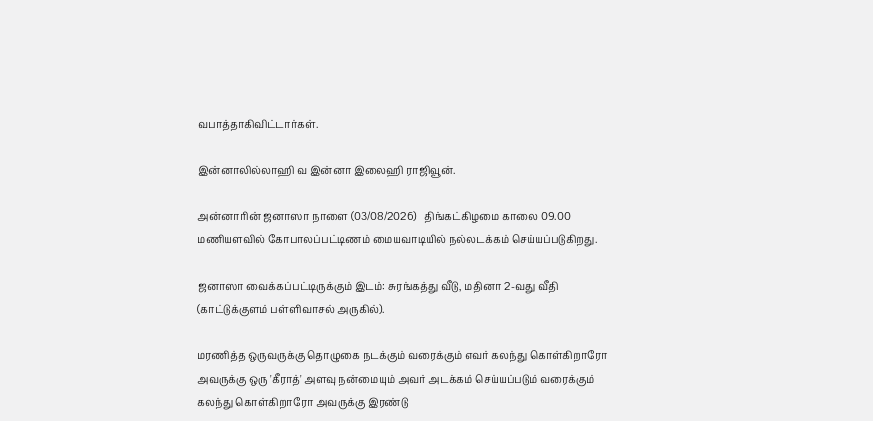வபாத்தாகிவிட்டார்கள்.

இன்னாலில்லாஹி வ இன்னா இலைஹி ராஜிவூன்.

அன்னாரின் ஜனாஸா நாளை (03/08/2026)   திங்கட்கிழமை காலை 09.00 மணியளவில் கோபாலப்பட்டிணம் மையவாடியில் நல்லடக்கம் செய்யப்படுகிறது.

ஜனாஸா வைக்கப்பட்டிருக்கும் இடம்: சுரங்கத்து வீடு, மதினா 2-வது வீதி (காட்டுக்குளம் பள்ளிவாசல் அருகில்).

மரணித்த ஒருவருக்கு தொழுகை நடக்கும் வரைக்கும் எவர் கலந்து கொள்கிறாரோ அவருக்கு ஒரு 'கீராத்' அளவு நன்மையும் அவர் அடக்கம் செய்யப்படும் வரைக்கும் கலந்து கொள்கிறாரோ அவருக்கு இரண்டு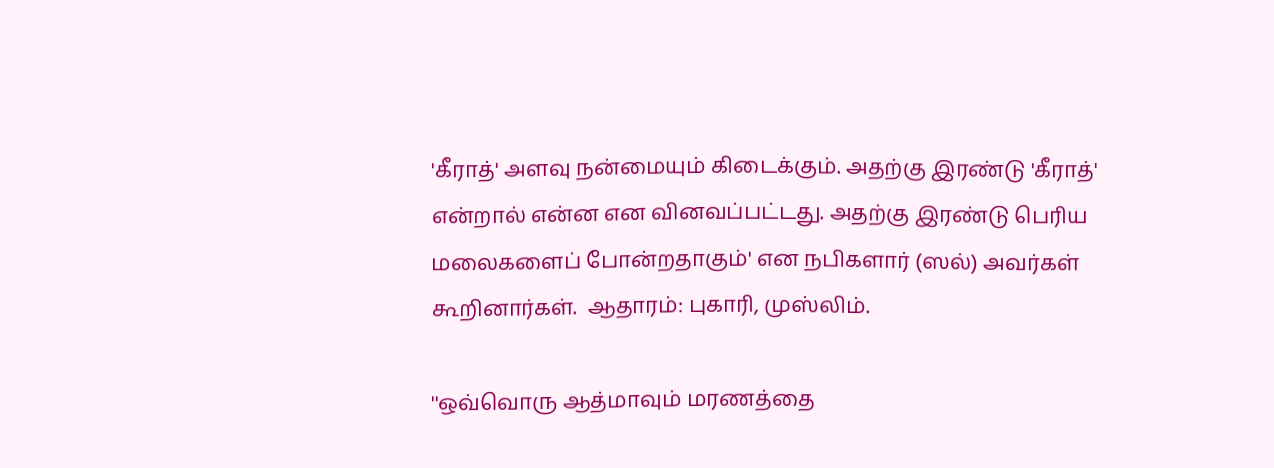'கீராத்' அளவு நன்மையும் கிடைக்கும். அதற்கு இரண்டு 'கீராத்' என்றால் என்ன என வினவப்பட்டது. அதற்கு இரண்டு பெரிய மலைகளைப் போன்றதாகும்' என நபிகளார் (ஸல்) அவர்கள் கூறினார்கள்.  ஆதாரம்: புகாரி, முஸ்லிம்.

''ஒவ்வொரு ஆத்மாவும் மரணத்தை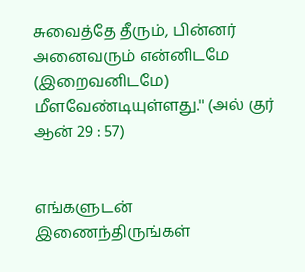சுவைத்தே தீரும், பின்னர் அனைவரும் என்னிடமே (இறைவனிடமே) மீளவேண்டியுள்ளது.'' (அல் குர் ஆன் 29 : 57)


எங்களுடன் இணைந்திருங்கள்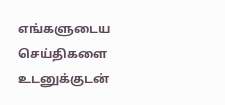எங்களுடைய செய்திகளை உடனுக்குடன்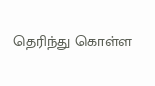தெரிந்து கொள்ள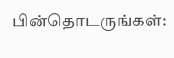பின்தொடருங்கள்: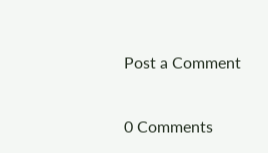Post a Comment

0 Comments